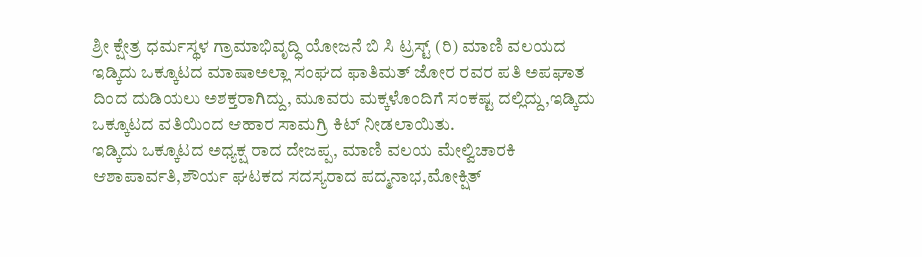ಶ್ರೀ ಕ್ಷೇತ್ರ ಧರ್ಮಸ್ಥಳ ಗ್ರಾಮಾಭಿವೃದ್ಧಿ ಯೋಜನೆ ಬಿ ಸಿ ಟ್ರಸ್ಟ್ (ರಿ) ಮಾಣಿ ವಲಯದ ಇಡ್ಕಿದು ಒಕ್ಕೂಟದ ಮಾಷಾಅಲ್ಲಾ ಸಂಘದ ಫಾತಿಮತ್ ಜೋರ ರವರ ಪತಿ ಅಪಘಾತ ದಿಂದ ದುಡಿಯಲು ಅಶಕ್ತರಾಗಿದ್ದು, ಮೂವರು ಮಕ್ಕಳೊಂದಿಗೆ ಸಂಕಷ್ಟ ದಲ್ಲಿದ್ದು,ಇಡ್ಕಿದು ಒಕ್ಕೂಟದ ವತಿಯಿಂದ ಆಹಾರ ಸಾಮಗ್ರಿ ಕಿಟ್ ನೀಡಲಾಯಿತು.
ಇಡ್ಕಿದು ಒಕ್ಕೂಟದ ಅಧ್ಯಕ್ಷ ರಾದ ದೇಜಪ್ಪ, ಮಾಣಿ ವಲಯ ಮೇಲ್ವಿಚಾರಕಿ ಆಶಾಪಾರ್ವತಿ,ಶೌರ್ಯ ಘಟಕದ ಸದಸ್ಯರಾದ ಪದ್ಮನಾಭ,ಮೋಕ್ಷಿತ್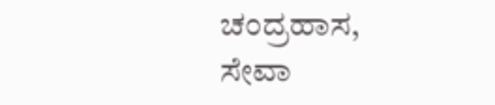ಚಂದ್ರಹಾಸ, ಸೇವಾ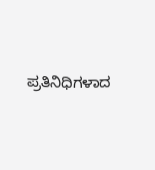ಪ್ರತಿನಿಧಿಗಳಾದ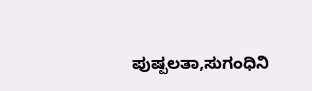ಪುಷ್ಪಲತಾ,ಸುಗಂಧಿನಿ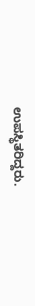ಉಪಸ್ಥಿತರಿದ್ದರು.